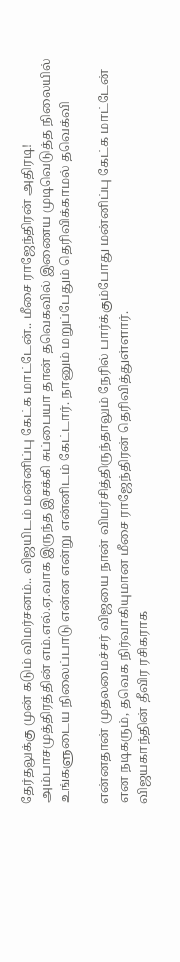தேர்தலுக்கு முன் கடும் விமர்சனம்.. விஜயிடம் மன்னிப்பு கேட்க மாட்டேன்.. மீசை ராஜேந்திரன் அதிரடி!
அம்பாசமுத்திரத்தின் எம்.எல்.ஏ.வாக இருந்த இசக்கி சுப்பையா தான் தவெகவில் இணைய முடிவெடுத்த நிலையில் உங்களுடைய நிலைப்பாடு என்ன என்று என்னிடம் கேட்டார். நானும் மறுப்பேதும் தெரிவிக்காமல் தவெக்வி

என்னதான் முதலமைச்சர் விஜயை நான் விமர்சித்திருந்தாலும் நேரில் பார்க்கும்போது மன்னிப்பு கேட்க மாட்டேன் என நடிகரும், தவெக நிர்வாகியுமான மீசை ராஜேந்திரன் தெரிவித்துள்ளார்.
விஜயகாந்தின் தீவிர ரசிகராக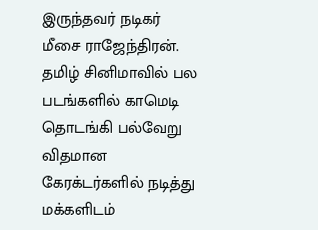இருந்தவர் நடிகர் மீசை ராஜேந்திரன். தமிழ் சினிமாவில் பல படங்களில் காமெடி தொடங்கி பல்வேறு விதமான கேரக்டர்களில் நடித்து மக்களிடம்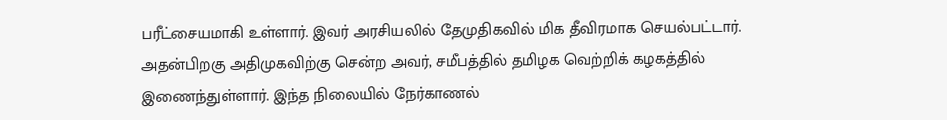பரீட்சையமாகி உள்ளார். இவர் அரசியலில் தேமுதிகவில் மிக தீவிரமாக செயல்பட்டார். அதன்பிறகு அதிமுகவிற்கு சென்ற அவர், சமீபத்தில் தமிழக வெற்றிக் கழகத்தில் இணைந்துள்ளார். இந்த நிலையில் நேர்காணல்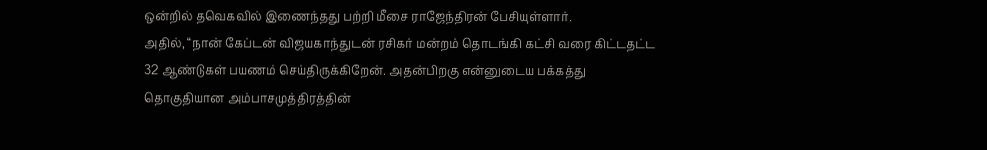ஒன்றில் தவெகவில் இணைந்தது பற்றி மீசை ராஜேந்திரன் பேசியுள்ளார்.
அதில், “நான் கேப்டன் விஜயகாந்துடன் ரசிகர் மன்றம் தொடங்கி கட்சி வரை கிட்டதட்ட 32 ஆண்டுகள் பயணம் செய்திருக்கிறேன். அதன்பிறகு என்னுடைய பக்கத்து தொகுதியான அம்பாசமுத்திரத்தின்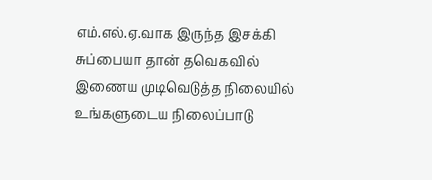எம்.எல்.ஏ.வாக இருந்த இசக்கி சுப்பையா தான் தவெகவில் இணைய முடிவெடுத்த நிலையில் உங்களுடைய நிலைப்பாடு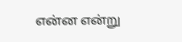என்ன என்று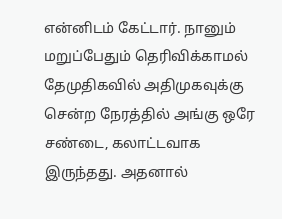என்னிடம் கேட்டார். நானும் மறுப்பேதும் தெரிவிக்காமல் தேமுதிகவில் அதிமுகவுக்கு சென்ற நேரத்தில் அங்கு ஒரே சண்டை, கலாட்டவாக இருந்தது. அதனால்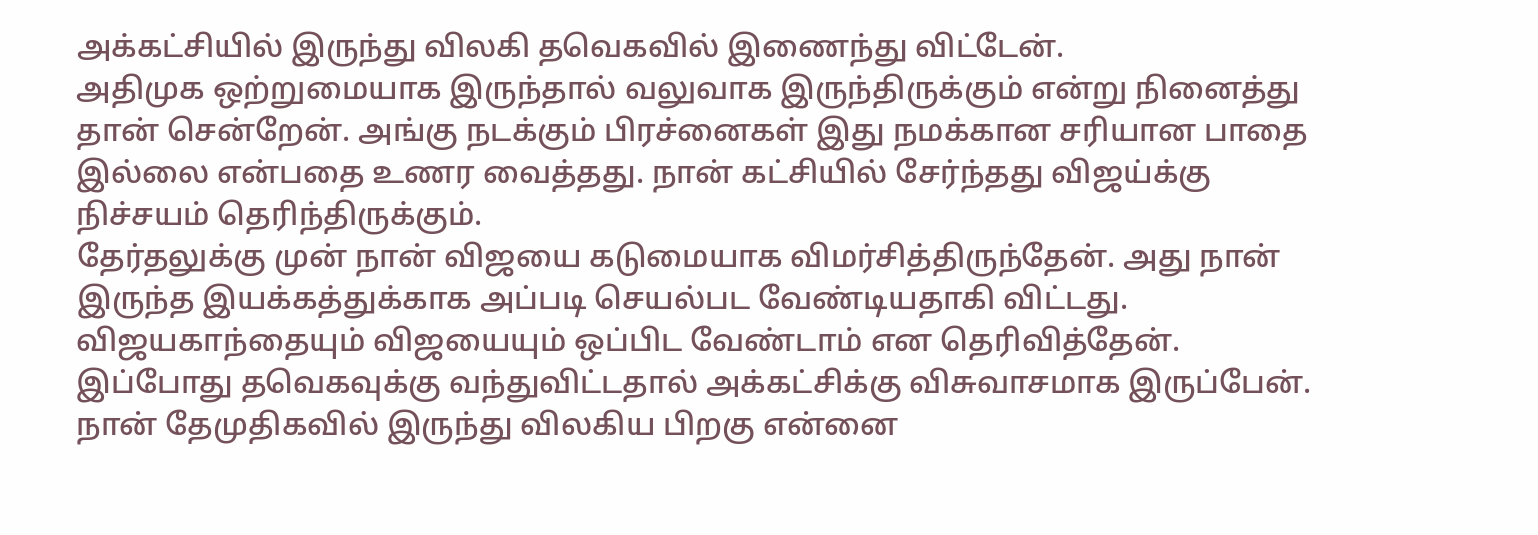அக்கட்சியில் இருந்து விலகி தவெகவில் இணைந்து விட்டேன்.
அதிமுக ஒற்றுமையாக இருந்தால் வலுவாக இருந்திருக்கும் என்று நினைத்து தான் சென்றேன். அங்கு நடக்கும் பிரச்னைகள் இது நமக்கான சரியான பாதை இல்லை என்பதை உணர வைத்தது. நான் கட்சியில் சேர்ந்தது விஜய்க்கு நிச்சயம் தெரிந்திருக்கும்.
தேர்தலுக்கு முன் நான் விஜயை கடுமையாக விமர்சித்திருந்தேன். அது நான் இருந்த இயக்கத்துக்காக அப்படி செயல்பட வேண்டியதாகி விட்டது. விஜயகாந்தையும் விஜயையும் ஒப்பிட வேண்டாம் என தெரிவித்தேன். இப்போது தவெகவுக்கு வந்துவிட்டதால் அக்கட்சிக்கு விசுவாசமாக இருப்பேன். நான் தேமுதிகவில் இருந்து விலகிய பிறகு என்னை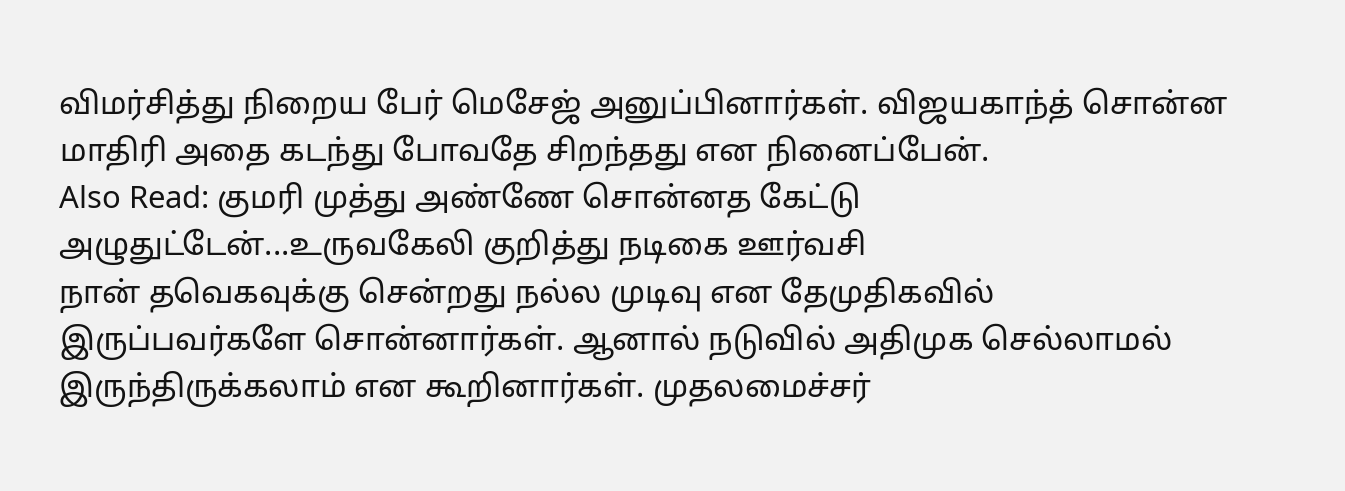விமர்சித்து நிறைய பேர் மெசேஜ் அனுப்பினார்கள். விஜயகாந்த் சொன்ன மாதிரி அதை கடந்து போவதே சிறந்தது என நினைப்பேன்.
Also Read: குமரி முத்து அண்ணே சொன்னத கேட்டு அழுதுட்டேன்...உருவகேலி குறித்து நடிகை ஊர்வசி
நான் தவெகவுக்கு சென்றது நல்ல முடிவு என தேமுதிகவில் இருப்பவர்களே சொன்னார்கள். ஆனால் நடுவில் அதிமுக செல்லாமல் இருந்திருக்கலாம் என கூறினார்கள். முதலமைச்சர்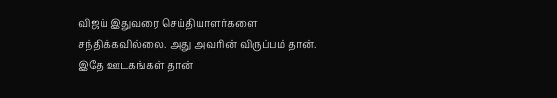விஜய் இதுவரை செய்தியாளர்களை சந்திக்கவில்லை. அது அவரின் விருப்பம் தான். இதே ஊடகங்கள் தான்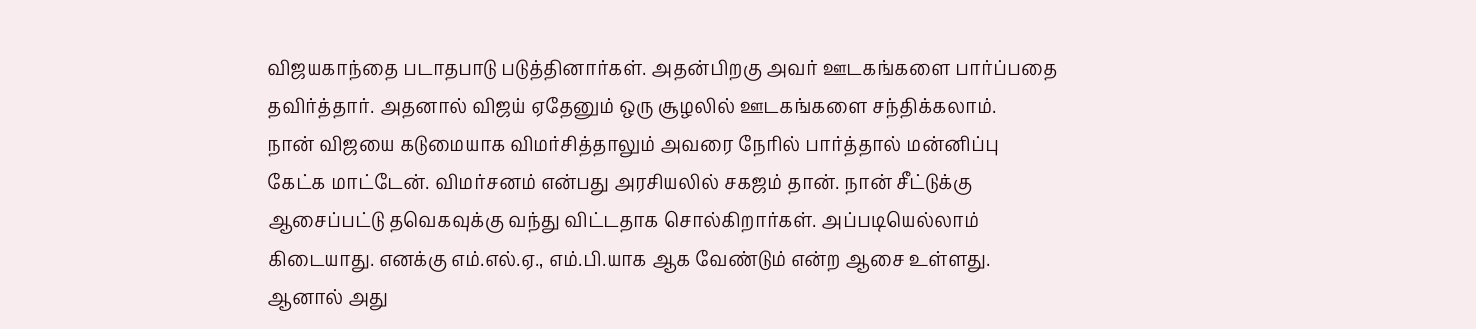விஜயகாந்தை படாதபாடு படுத்தினார்கள். அதன்பிறகு அவர் ஊடகங்களை பார்ப்பதை தவிர்த்தார். அதனால் விஜய் ஏதேனும் ஒரு சூழலில் ஊடகங்களை சந்திக்கலாம்.
நான் விஜயை கடுமையாக விமர்சித்தாலும் அவரை நேரில் பார்த்தால் மன்னிப்பு கேட்க மாட்டேன். விமர்சனம் என்பது அரசியலில் சகஜம் தான். நான் சீட்டுக்கு ஆசைப்பட்டு தவெகவுக்கு வந்து விட்டதாக சொல்கிறார்கள். அப்படியெல்லாம் கிடையாது. எனக்கு எம்.எல்.ஏ., எம்.பி.யாக ஆக வேண்டும் என்ற ஆசை உள்ளது. ஆனால் அது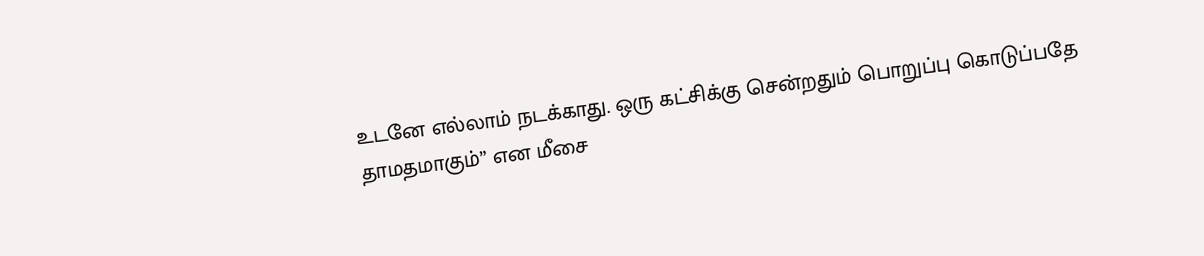உடனே எல்லாம் நடக்காது. ஒரு கட்சிக்கு சென்றதும் பொறுப்பு கொடுப்பதே தாமதமாகும்” என மீசை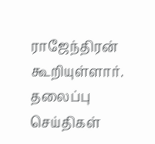ராஜேந்திரன் கூறியுள்ளார்.
தலைப்பு செய்திகள்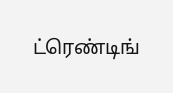ட்ரெண்டிங்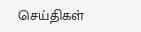செய்திகள்